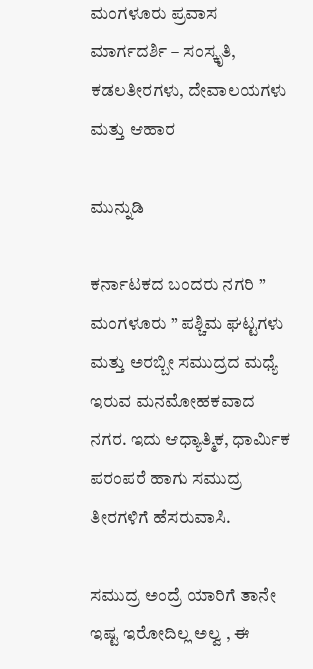ಮಂಗಳೂರು ಪ್ರವಾಸ ಮಾರ್ಗದರ್ಶಿ – ಸಂಸ್ಕೃತಿ, ಕಡಲತೀರಗಳು, ದೇವಾಲಯಗಳು ಮತ್ತು ಆಹಾರ

ಮುನ್ನುಡಿ

ಕರ್ನಾಟಕದ ಬಂದರು ನಗರಿ ” ಮಂಗಳೂರು ” ಪಶ್ಚಿಮ ಘಟ್ಟಗಳು ಮತ್ತು ಅರಬ್ಬೀ ಸಮುದ್ರದ ಮಧ್ಯೆ ಇರುವ ಮನಮೋಹಕವಾದ ನಗರ. ಇದು ಆಧ್ಯಾತ್ಮಿಕ, ಧಾರ್ಮಿಕ ಪರಂಪರೆ ಹಾಗು ಸಮುದ್ರ ತೀರಗಳಿಗೆ ಹೆಸರುವಾಸಿ.

ಸಮುದ್ರ ಅಂದ್ರೆ ಯಾರಿಗೆ ತಾನೇ ಇಷ್ಟ ಇರೋದಿಲ್ಲ ಅಲ್ವ , ಈ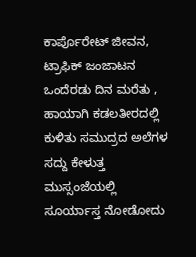ಕಾರ್ಪೊರೇಟ್ ಜೀವನ, ಟ್ರಾಫಿಕ್ ಜಂಜಾಟನ ಒಂದೆರಡು ದಿನ ಮರೆತು , ಹಾಯಾಗಿ ಕಡಲತೀರದಲ್ಲಿ ಕುಳಿತು ಸಮುದ್ರದ ಅಲೆಗಳ ಸದ್ದು ಕೇಳುತ್ತ ಮುಸ್ಸಂಜೆಯಲ್ಲಿ ಸೂರ್ಯಾಸ್ತ ನೋಡೋದು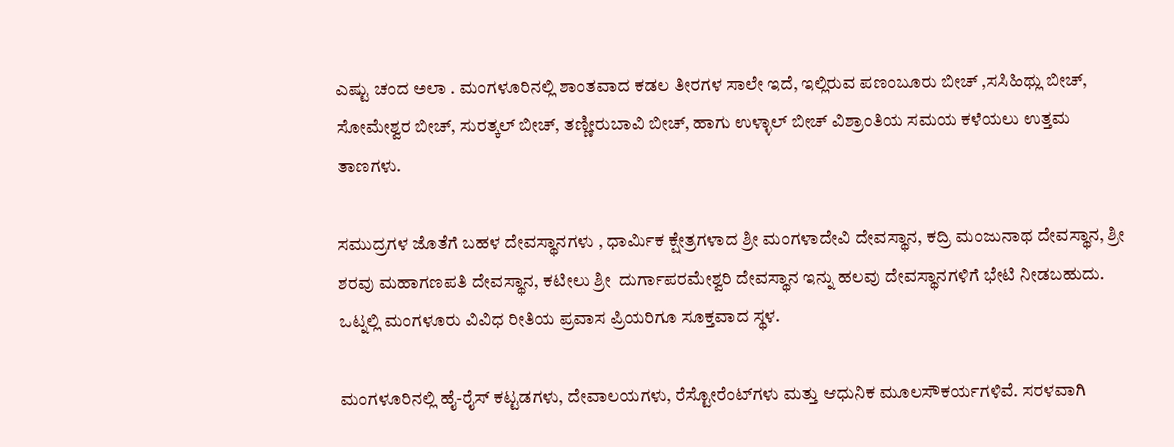ಎಷ್ಟು ಚಂದ ಅಲಾ . ಮಂಗಳೂರಿನಲ್ಲಿ ಶಾಂತವಾದ ಕಡಲ ತೀರಗಳ ಸಾಲೇ ಇದೆ, ಇಲ್ಲಿರುವ ಪಣಂಬೂರು ಬೀಚ್ ,ಸಸಿಹಿಥ್ಲು ಬೀಚ್, ಸೋಮೇಶ್ವರ ಬೀಚ್, ಸುರತ್ಕಲ್ ಬೀಚ್, ತಣ್ಣೀರುಬಾವಿ ಬೀಚ್, ಹಾಗು ಉಳ್ಳಾಲ್ ಬೀಚ್ ವಿಶ್ರಾಂತಿಯ ಸಮಯ ಕಳೆಯಲು ಉತ್ತಮ ತಾಣಗಳು.

ಸಮುದ್ರಗಳ ಜೊತೆಗೆ ಬಹಳ ದೇವಸ್ಥಾನಗಳು , ಧಾರ್ಮಿಕ ಕ್ಷೇತ್ರಗಳಾದ ಶ್ರೀ ಮಂಗಳಾದೇವಿ ದೇವಸ್ಥಾನ, ಕದ್ರಿ ಮಂಜುನಾಥ ದೇವಸ್ಥಾನ, ಶ್ರೀ ಶರವು ಮಹಾಗಣಪತಿ ದೇವಸ್ಥಾನ, ಕಟೀಲು ಶ್ರೀ  ದುರ್ಗಾಪರಮೇಶ್ವರಿ ದೇವಸ್ಥಾನ ಇನ್ನು ಹಲವು ದೇವಸ್ಥಾನಗಳಿಗೆ ಭೇಟಿ ನೀಡಬಹುದು. ಒಟ್ನಲ್ಲಿ ಮಂಗಳೂರು ವಿವಿಧ ರೀತಿಯ ಪ್ರವಾಸ ಪ್ರಿಯರಿಗೂ ಸೂಕ್ತವಾದ ಸ್ಥಳ.

ಮಂಗಳೂರಿನಲ್ಲಿ ಹೈ-ರೈಸ್ ಕಟ್ಟಡಗಳು, ದೇವಾಲಯಗಳು, ರೆಸ್ಟೋರೆಂಟ್‌ಗಳು ಮತ್ತು ಆಧುನಿಕ ಮೂಲಸೌಕರ್ಯಗಳಿವೆ. ಸರಳವಾಗಿ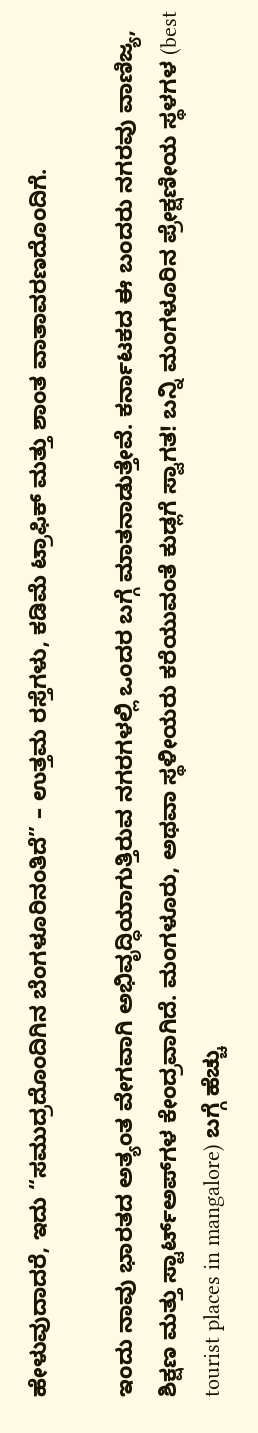ಹೇಳುವುದಾದರೆ, ಇದು “ಸಮುದ್ರದೊಂದಿಗಿನ ಬೆಂಗಳೂರಿನಂತಿದೆ” – ಉತ್ತಮ ರಸ್ತೆಗಳು, ಕಡಿಮೆ ಟ್ರಾಫಿಕ್ ಮತ್ತು ಶಾಂತ ವಾತಾವರಣದೊಂದಿಗೆ.

ಇಂದು ನಾವು ಭಾರತದ ಅತ್ಯಂತ ವೇಗವಾಗಿ ಅಭಿವೃದ್ಧಿಯಾಗುತ್ತಿರುವ ನಗರಗಳಲ್ಲಿ ಒಂದರ ಬಗ್ಗೆ ಮಾತನಾಡುತ್ತೇವೆ. ಕರ್ನಾಟಕದ ಈ ಬಂದರು ನಗರವು ವಾಣಿಜ್ಯ, ಶಿಕ್ಷಣ ಮತ್ತು ಸ್ಟಾರ್ಟ್‌ಅಪ್‌ಗಳ ಕೇಂದ್ರವಾಗಿದೆ. ಮಂಗಳೂರು, ಅಥವಾ ಸ್ಥಳೀಯರು ಕರೆಯುವಂತೆ ಕುಡ್ಲಗೆ ಸ್ವಾಗತ! ಬನ್ನಿ ಮಂಗಳೂರಿನ ಪ್ರೇಕ್ಷಣೀಯ ಸ್ಥಳಗಳ (best tourist places in mangalore) ಬಗ್ಗೆ ಹೆಚ್ಚು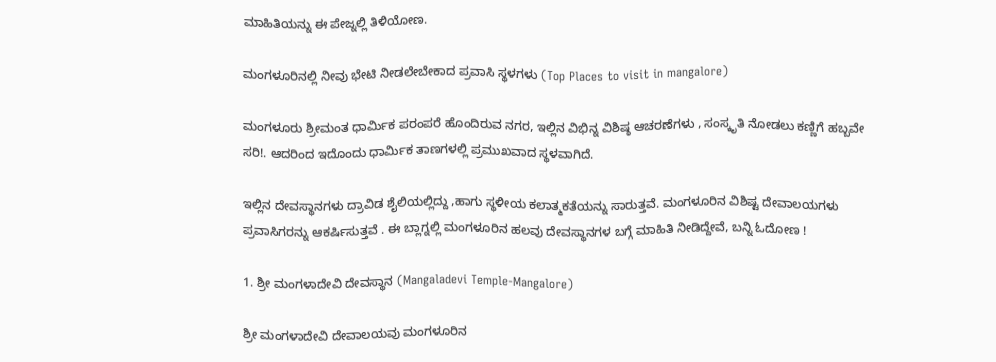ಮಾಹಿತಿಯನ್ನು ಈ ಪೇಜ್ನಲ್ಲಿ ತಿಳಿಯೋಣ.

ಮಂಗಳೂರಿನಲ್ಲಿ ನೀವು ಭೇಟಿ ನೀಡಲೇಬೇಕಾದ ಪ್ರವಾಸಿ ಸ್ಥಳಗಳು (Top Places to visit in mangalore)

ಮಂಗಳೂರು ಶ್ರೀಮಂತ ಧಾರ್ಮಿಕ ಪರಂಪರೆ ಹೊಂದಿರುವ ನಗರ, ಇಲ್ಲಿನ ವಿಭಿನ್ನ ವಿಶಿಷ್ಠ ಆಚರಣೆಗಳು , ಸಂಸ್ಕೃತಿ ನೋಡಲು ಕಣ್ಣಿಗೆ ಹಬ್ಬವೇ ಸರಿ!. ಆದರಿಂದ ಇದೊಂದು ಧಾರ್ಮಿಕ ತಾಣಗಳಲ್ಲಿ ಪ್ರಮುಖವಾದ ಸ್ಥಳವಾಗಿದೆ.

ಇಲ್ಲಿನ ದೇವಸ್ಥಾನಗಳು ದ್ರಾವಿಡ ಶೈಲಿಯಲ್ಲಿದ್ದು ,ಹಾಗು ಸ್ಥಳೀಯ ಕಲಾತ್ಮಕತೆಯನ್ನು ಸಾರುತ್ತವೆ. ಮಂಗಳೂರಿನ ವಿಶಿಷ್ಟ ದೇವಾಲಯಗಳು ಪ್ರವಾಸಿಗರನ್ನು ಆಕರ್ಷಿಸುತ್ತವೆ . ಈ ಬ್ಲಾಗ್ನಲ್ಲಿ ಮಂಗಳೂರಿನ ಹಲವು ದೇವಸ್ಥಾನಗಳ ಬಗ್ಗೆ ಮಾಹಿತಿ ನೀಡಿದ್ದೇವೆ, ಬನ್ನಿ ಓದೋಣ !

1. ಶ್ರೀ ಮಂಗಳಾದೇವಿ ದೇವಸ್ಥಾನ (Mangaladevi Temple-Mangalore)

ಶ್ರೀ ಮಂಗಳಾದೇವಿ ದೇವಾಲಯವು ಮಂಗಳೂರಿನ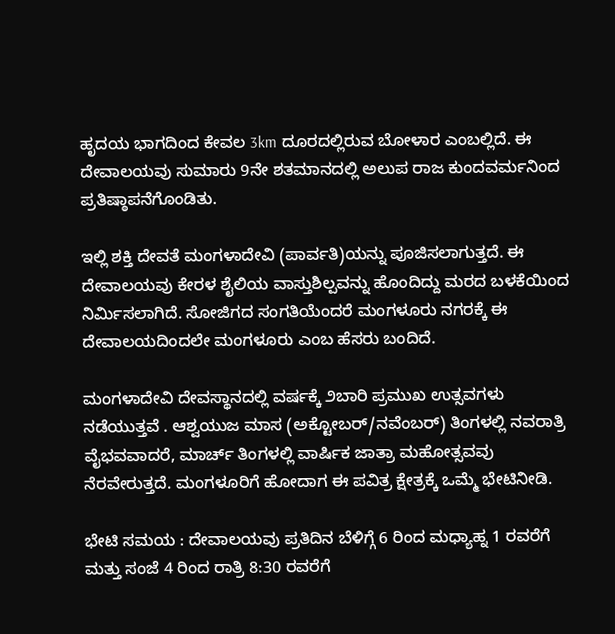ಹೃದಯ ಭಾಗದಿಂದ ಕೇವಲ 3km ದೂರದಲ್ಲಿರುವ ಬೋಳಾರ ಎಂಬಲ್ಲಿದೆ. ಈ ದೇವಾಲಯವು ಸುಮಾರು 9ನೇ ಶತಮಾನದಲ್ಲಿ ಅಲುಪ ರಾಜ ಕುಂದವರ್ಮನಿಂದ ಪ್ರತಿಷ್ಠಾಪನೆಗೊಂಡಿತು.

ಇಲ್ಲಿ ಶಕ್ತಿ ದೇವತೆ ಮಂಗಳಾದೇವಿ (ಪಾರ್ವತಿ)ಯನ್ನು ಪೂಜಿಸಲಾಗುತ್ತದೆ. ಈ ದೇವಾಲಯವು ಕೇರಳ ಶೈಲಿಯ ವಾಸ್ತುಶಿಲ್ಪವನ್ನು ಹೊಂದಿದ್ದು ಮರದ ಬಳಕೆಯಿಂದ ನಿರ್ಮಿಸಲಾಗಿದೆ. ಸೋಜಿಗದ ಸಂಗತಿಯೆಂದರೆ ಮಂಗಳೂರು ನಗರಕ್ಕೆ ಈ ದೇವಾಲಯದಿಂದಲೇ ಮಂಗಳೂರು ಎಂಬ ಹೆಸರು ಬಂದಿದೆ.

ಮಂಗಳಾದೇವಿ ದೇವಸ್ಥಾನದಲ್ಲಿ ವರ್ಷಕ್ಕೆ ೨ಬಾರಿ ಪ್ರಮುಖ ಉತ್ಸವಗಳು ನಡೆಯುತ್ತವೆ . ಆಶ್ವಯುಜ ಮಾಸ (ಅಕ್ಟೋಬರ್/ನವೆಂಬರ್) ತಿಂಗಳಲ್ಲಿ ನವರಾತ್ರಿ ವೈಭವವಾದರೆ, ಮಾರ್ಚ್ ತಿಂಗಳಲ್ಲಿ ವಾರ್ಷಿಕ ಜಾತ್ರಾ ಮಹೋತ್ಸವವು ನೆರವೇರುತ್ತದೆ. ಮಂಗಳೂರಿಗೆ ಹೋದಾಗ ಈ ಪವಿತ್ರ ಕ್ಷೇತ್ರಕ್ಕೆ ಒಮ್ಮೆ ಭೇಟಿನೀಡಿ.

ಭೇಟಿ ಸಮಯ : ದೇವಾಲಯವು ಪ್ರತಿದಿನ ಬೆಳಿಗ್ಗೆ 6 ರಿಂದ ಮಧ್ಯಾಹ್ನ 1 ರವರೆಗೆ ಮತ್ತು ಸಂಜೆ 4 ರಿಂದ ರಾತ್ರಿ 8:30 ರವರೆಗೆ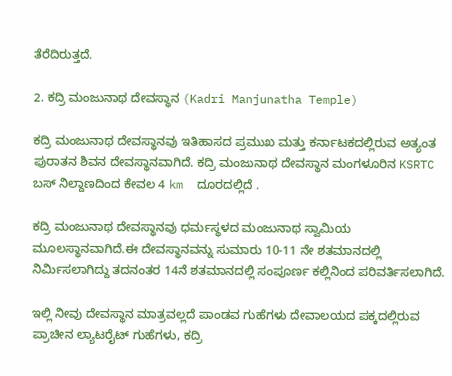ತೆರೆದಿರುತ್ತದೆ.

2. ಕದ್ರಿ ಮಂಜುನಾಥ ದೇವಸ್ಥಾನ (Kadri Manjunatha Temple)

ಕದ್ರಿ ಮಂಜುನಾಥ ದೇವಸ್ಥಾನವು ಇತಿಹಾಸದ ಪ್ರಮುಖ ಮತ್ತು ಕರ್ನಾಟಕದಲ್ಲಿರುವ ಅತ್ಯಂತ ಪುರಾತನ ಶಿವನ ದೇವಸ್ಥಾನವಾಗಿದೆ. ಕದ್ರಿ ಮಂಜುನಾಥ ದೇವಸ್ಥಾನ ಮಂಗಳೂರಿನ KSRTC ಬಸ್ ನಿಲ್ದಾಣದಿಂದ ಕೇವಲ 4 km  ದೂರದಲ್ಲಿದೆ .

ಕದ್ರಿ ಮಂಜುನಾಥ ದೇವಸ್ಥಾನವು ಧರ್ಮಸ್ಥಳದ ಮಂಜುನಾಥ ಸ್ವಾಮಿಯ ಮೂಲಸ್ಥಾನವಾಗಿದೆ.ಈ ದೇವಸ್ಥಾನವನ್ನು ಸುಮಾರು 10-11 ನೇ ಶತಮಾನದಲ್ಲಿ ನಿರ್ಮಿಸಲಾಗಿದ್ದು ತದನಂತರ 14ನೆ ಶತಮಾನದಲ್ಲಿ ಸಂಪೂರ್ಣ ಕಲ್ಲಿನಿಂದ ಪರಿವರ್ತಿಸಲಾಗಿದೆ.

ಇಲ್ಲಿ ನೀವು ದೇವಸ್ಥಾನ ಮಾತ್ರವಲ್ಲದೆ ಪಾಂಡವ ಗುಹೆಗಳು ದೇವಾಲಯದ ಪಕ್ಕದಲ್ಲಿರುವ ಪ್ರಾಚೀನ ಲ್ಯಾಟರೈಟ್ ಗುಹೆಗಳು, ಕದ್ರಿ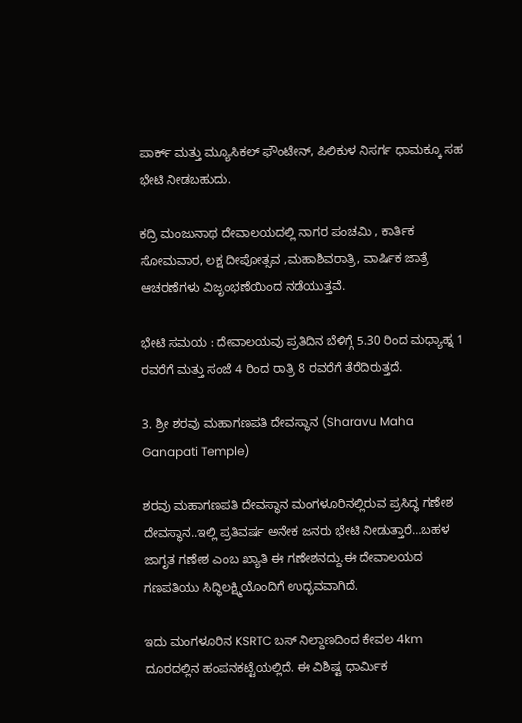ಪಾರ್ಕ್ ಮತ್ತು ಮ್ಯೂಸಿಕಲ್ ಫೌಂಟೇನ್, ಪಿಲಿಕುಳ ನಿಸರ್ಗ ಧಾಮಕ್ಕೂ ಸಹ ಭೇಟಿ ನೀಡಬಹುದು.

ಕದ್ರಿ ಮಂಜುನಾಥ ದೇವಾಲಯದಲ್ಲಿ ನಾಗರ ಪಂಚಮಿ , ಕಾರ್ತಿಕ ಸೋಮವಾರ, ಲಕ್ಷ ದೀಪೋತ್ಸವ ,ಮಹಾಶಿವರಾತ್ರಿ, ವಾರ್ಷಿಕ ಜಾತ್ರೆ ಆಚರಣೆಗಳು ವಿಜೃಂಭಣೆಯಿಂದ ನಡೆಯುತ್ತವೆ.

ಭೇಟಿ ಸಮಯ : ದೇವಾಲಯವು ಪ್ರತಿದಿನ ಬೆಳಿಗ್ಗೆ 5.30 ರಿಂದ ಮಧ್ಯಾಹ್ನ 1 ರವರೆಗೆ ಮತ್ತು ಸಂಜೆ 4 ರಿಂದ ರಾತ್ರಿ 8 ರವರೆಗೆ ತೆರೆದಿರುತ್ತದೆ.

3. ಶ್ರೀ ಶರವು ಮಹಾಗಣಪತಿ ದೇವಸ್ಥಾನ (Sharavu Maha Ganapati Temple)

ಶರವು ಮಹಾಗಣಪತಿ ದೇವಸ್ಥಾನ ಮಂಗಳೂರಿನಲ್ಲಿರುವ ಪ್ರಸಿದ್ಧ ಗಣೇಶ ದೇವಸ್ಥಾನ..ಇಲ್ಲಿ ಪ್ರತಿವರ್ಷ ಅನೇಕ ಜನರು ಭೇಟಿ ನೀಡುತ್ತಾರೆ…ಬಹಳ ಜಾಗೃತ ಗಣೇಶ ಎಂಬ ಖ್ಯಾತಿ ಈ ಗಣೇಶನದ್ದು.ಈ ದೇವಾಲಯದ ಗಣಪತಿಯು ಸಿದ್ಧಿಲಕ್ಷ್ಮಿಯೊಂದಿಗೆ ಉದ್ಭವವಾಗಿದೆ.

ಇದು ಮಂಗಳೂರಿನ KSRTC ಬಸ್ ನಿಲ್ದಾಣದಿಂದ ಕೇವಲ 4km ದೂರದಲ್ಲಿನ ಹಂಪನಕಟ್ಟೆಯಲ್ಲಿದೆ. ಈ ವಿಶಿಷ್ಟ ಧಾರ್ಮಿಕ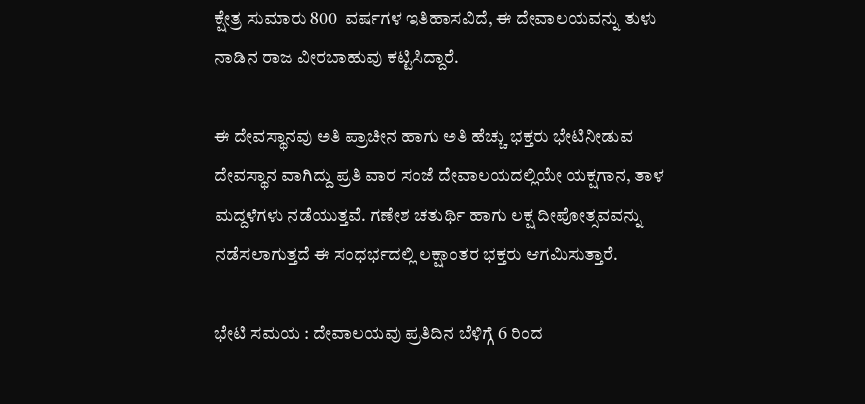ಕ್ಷೇತ್ರ ಸುಮಾರು 800  ವರ್ಷಗಳ ಇತಿಹಾಸವಿದೆ, ಈ ದೇವಾಲಯವನ್ನು ತುಳು ನಾಡಿನ ರಾಜ ವೀರಬಾಹುವು ಕಟ್ಟಿಸಿದ್ದಾರೆ.

ಈ ದೇವಸ್ಥಾನವು ಅತಿ ಪ್ರಾಚೀನ ಹಾಗು ಅತಿ ಹೆಚ್ಚು ಭಕ್ತರು ಭೇಟಿನೀಡುವ ದೇವಸ್ಥಾನ ವಾಗಿದ್ದು ಪ್ರತಿ ವಾರ ಸಂಜೆ ದೇವಾಲಯದಲ್ಲಿಯೇ ಯಕ್ಷಗಾನ, ತಾಳ ಮದ್ದಳೆಗಳು ನಡೆಯುತ್ತವೆ. ಗಣೇಶ ಚತುರ್ಥಿ ಹಾಗು ಲಕ್ಷ ದೀಪೋತ್ಸವವನ್ನು ನಡೆಸಲಾಗುತ್ತದೆ ಈ ಸಂಧರ್ಭದಲ್ಲಿ ಲಕ್ಷಾಂತರ ಭಕ್ತರು ಆಗಮಿಸುತ್ತಾರೆ.

ಭೇಟಿ ಸಮಯ : ದೇವಾಲಯವು ಪ್ರತಿದಿನ ಬೆಳಿಗ್ಗೆ 6 ರಿಂದ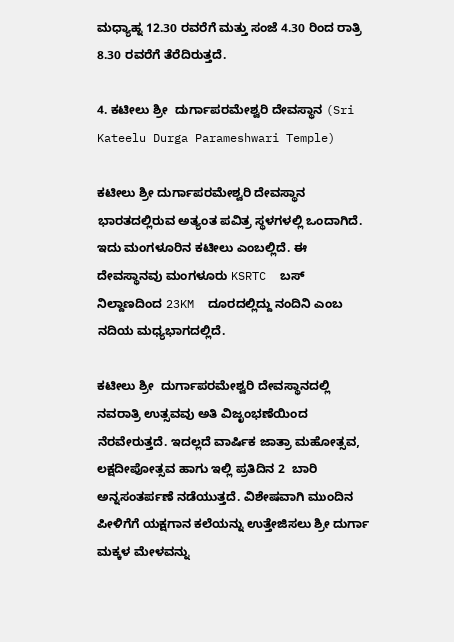ಮಧ್ಯಾಹ್ನ 12.30 ರವರೆಗೆ ಮತ್ತು ಸಂಜೆ 4.30 ರಿಂದ ರಾತ್ರಿ 8.30 ರವರೆಗೆ ತೆರೆದಿರುತ್ತದೆ.

4. ಕಟೀಲು ಶ್ರೀ  ದುರ್ಗಾಪರಮೇಶ್ವರಿ ದೇವಸ್ಥಾನ (Sri Kateelu Durga Parameshwari Temple)

ಕಟೀಲು ಶ್ರೀ ದುರ್ಗಾಪರಮೇಶ್ವರಿ ದೇವಸ್ಥಾನ ಭಾರತದಲ್ಲಿರುವ ಅತ್ಯಂತ ಪವಿತ್ರ ಸ್ಥಳಗಳಲ್ಲಿ ಒಂದಾಗಿದೆ. ಇದು ಮಂಗಳೂರಿನ ಕಟೀಲು ಎಂಬಲ್ಲಿದೆ. ಈ ದೇವಸ್ಥಾನವು ಮಂಗಳೂರು KSRTC  ಬಸ್ ನಿಲ್ದಾಣದಿಂದ 23KM  ದೂರದಲ್ಲಿದ್ದು ನಂದಿನಿ ಎಂಬ ನದಿಯ ಮಧ್ಯಭಾಗದಲ್ಲಿದೆ.

ಕಟೀಲು ಶ್ರೀ  ದುರ್ಗಾಪರಮೇಶ್ವರಿ ದೇವಸ್ಥಾನದಲ್ಲಿ ನವರಾತ್ರಿ ಉತ್ಸವವು ಅತಿ ವಿಜೃಂಭಣೆಯಿಂದ ನೆರವೇರುತ್ತದೆ. ಇದಲ್ಲದೆ ವಾರ್ಷಿಕ ಜಾತ್ರಾ ಮಹೋತ್ಸವ, ಲಕ್ಷದೀಪೋತ್ಸವ ಹಾಗು ಇಲ್ಲಿ ಪ್ರತಿದಿನ 2  ಬಾರಿ ಅನ್ನಸಂತರ್ಪಣೆ ನಡೆಯುತ್ತದೆ. ವಿಶೇಷವಾಗಿ ಮುಂದಿನ ಪೀಳಿಗೆಗೆ ಯಕ್ಷಗಾನ ಕಲೆಯನ್ನು ಉತ್ತೇಜಿಸಲು ಶ್ರೀ ದುರ್ಗಾ ಮಕ್ಕಳ ಮೇಳವನ್ನು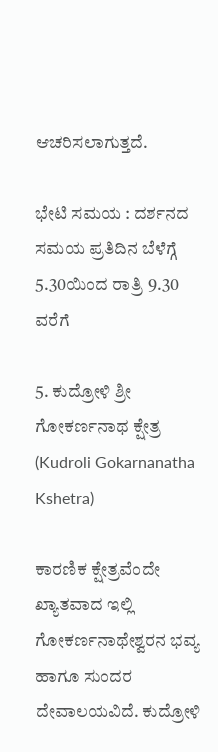ಆಚರಿಸಲಾಗುತ್ತದೆ.

ಭೇಟಿ ಸಮಯ : ದರ್ಶನದ ಸಮಯ ಪ್ರತಿದಿನ ಬೆಳೆಗ್ಗೆ 5.30ಯಿಂದ ರಾತ್ರಿ 9.30 ವರೆಗೆ

5. ಕುದ್ರೋಳಿ ಶ್ರೀ ಗೋಕರ್ಣನಾಥ ಕ್ಷೇತ್ರ (Kudroli Gokarnanatha Kshetra)

ಕಾರಣಿಕ ಕ್ಷೇತ್ರವೆಂದೇ ಖ್ಯಾತವಾದ ಇಲ್ಲಿ ಗೋಕರ್ಣನಾಥೇಶ್ವರನ ಭವ್ಯ ಹಾಗೂ ಸುಂದರ ದೇವಾಲಯವಿದೆ. ಕುದ್ರೋಳಿ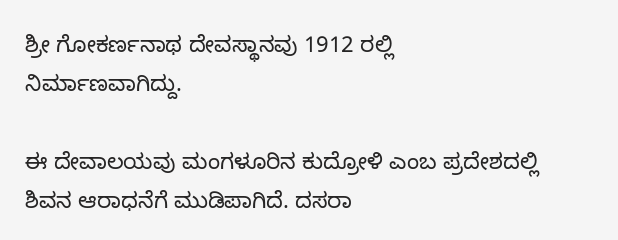ಶ್ರೀ ಗೋಕರ್ಣನಾಥ ದೇವಸ್ಥಾನವು 1912 ರಲ್ಲಿ ನಿರ್ಮಾಣವಾಗಿದ್ದು.

ಈ ದೇವಾಲಯವು ಮಂಗಳೂರಿನ ಕುದ್ರೋಳಿ ಎಂಬ ಪ್ರದೇಶದಲ್ಲಿ ಶಿವನ ಆರಾಧನೆಗೆ ಮುಡಿಪಾಗಿದೆ. ದಸರಾ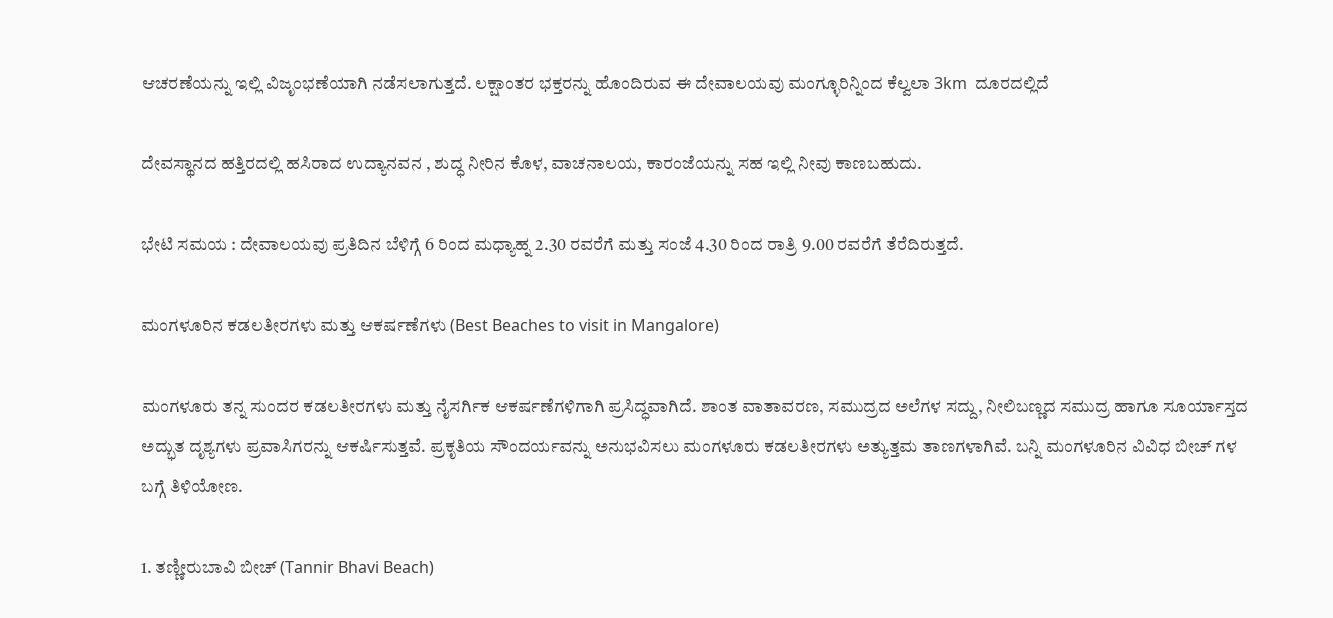ಆಚರಣೆಯನ್ನು ಇಲ್ಲಿ ವಿಜೃಂಭಣೆಯಾಗಿ ನಡೆಸಲಾಗುತ್ತದೆ. ಲಕ್ಷಾಂತರ ಭಕ್ತರನ್ನು ಹೊಂದಿರುವ ಈ ದೇವಾಲಯವು ಮಂಗ್ಳೂರಿನ್ನಿಂದ ಕೆಲ್ವಲಾ 3km  ದೂರದಲ್ಲಿದೆ

ದೇವಸ್ಥಾನದ ಹತ್ತಿರದಲ್ಲಿ ಹಸಿರಾದ ಉದ್ಯಾನವನ , ಶುದ್ಧ ನೀರಿನ ಕೊಳ, ವಾಚನಾಲಯ, ಕಾರಂಜೆಯನ್ನು ಸಹ ಇಲ್ಲಿ ನೀವು ಕಾಣಬಹುದು.

ಭೇಟಿ ಸಮಯ : ದೇವಾಲಯವು ಪ್ರತಿದಿನ ಬೆಳಿಗ್ಗೆ 6 ರಿಂದ ಮಧ್ಯಾಹ್ನ 2.30 ರವರೆಗೆ ಮತ್ತು ಸಂಜೆ 4.30 ರಿಂದ ರಾತ್ರಿ 9.00 ರವರೆಗೆ ತೆರೆದಿರುತ್ತದೆ.

ಮಂಗಳೂರಿನ ಕಡಲತೀರಗಳು ಮತ್ತು ಆಕರ್ಷಣೆಗಳು (Best Beaches to visit in Mangalore)

ಮಂಗಳೂರು ತನ್ನ ಸುಂದರ ಕಡಲತೀರಗಳು ಮತ್ತು ನೈಸರ್ಗಿಕ ಆಕರ್ಷಣೆಗಳಿಗಾಗಿ ಪ್ರಸಿದ್ಧವಾಗಿದೆ. ಶಾಂತ ವಾತಾವರಣ, ಸಮುದ್ರದ ಅಲೆಗಳ ಸದ್ದು, ನೀಲಿಬಣ್ಣದ ಸಮುದ್ರ ಹಾಗೂ ಸೂರ್ಯಾಸ್ತದ ಅದ್ಭುತ ದೃಶ್ಯಗಳು ಪ್ರವಾಸಿಗರನ್ನು ಆಕರ್ಷಿಸುತ್ತವೆ. ಪ್ರಕೃತಿಯ ಸೌಂದರ್ಯವನ್ನು ಅನುಭವಿಸಲು ಮಂಗಳೂರು ಕಡಲತೀರಗಳು ಅತ್ಯುತ್ತಮ ತಾಣಗಳಾಗಿವೆ. ಬನ್ನಿ ಮಂಗಳೂರಿನ ವಿವಿಧ ಬೀಚ್ ಗಳ ಬಗ್ಗೆ ತಿಳಿಯೋಣ.

1. ತಣ್ಣೀರುಬಾವಿ ಬೀಚ್ (Tannir Bhavi Beach)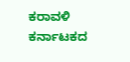ಕರಾವಳಿ ಕರ್ನಾಟಕದ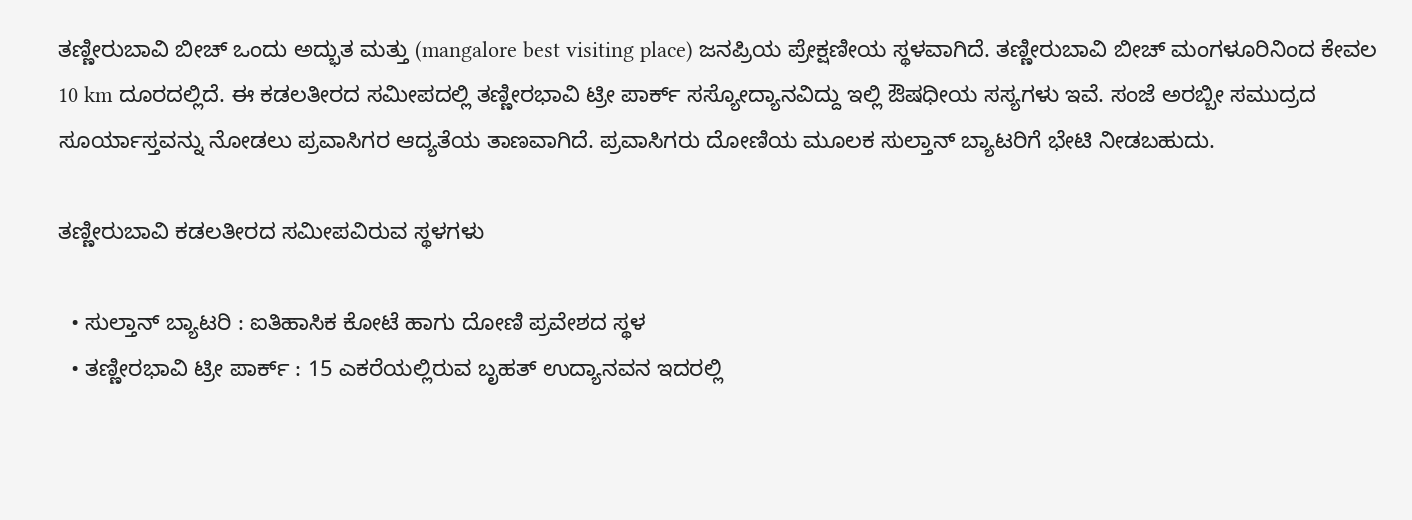ತಣ್ಣೀರುಬಾವಿ ಬೀಚ್ ಒಂದು ಅದ್ಭುತ ಮತ್ತು (mangalore best visiting place) ಜನಪ್ರಿಯ ಪ್ರೇಕ್ಷಣೀಯ ಸ್ಥಳವಾಗಿದೆ. ತಣ್ಣೀರುಬಾವಿ ಬೀಚ್ ಮಂಗಳೂರಿನಿಂದ ಕೇವಲ 10 km ದೂರದಲ್ಲಿದೆ. ಈ ಕಡಲತೀರದ ಸಮೀಪದಲ್ಲಿ ತಣ್ಣೀರಭಾವಿ ಟ್ರೀ ಪಾರ್ಕ್ ಸಸ್ಯೋದ್ಯಾನವಿದ್ದು ಇಲ್ಲಿ ಔಷಧೀಯ ಸಸ್ಯಗಳು ಇವೆ. ಸಂಜೆ ಅರಬ್ಬೀ ಸಮುದ್ರದ ಸೂರ್ಯಾಸ್ತವನ್ನು ನೋಡಲು ಪ್ರವಾಸಿಗರ ಆದ್ಯತೆಯ ತಾಣವಾಗಿದೆ. ಪ್ರವಾಸಿಗರು ದೋಣಿಯ ಮೂಲಕ ಸುಲ್ತಾನ್ ಬ್ಯಾಟರಿಗೆ ಭೇಟಿ ನೀಡಬಹುದು.

ತಣ್ಣೀರುಬಾವಿ ಕಡಲತೀರದ ಸಮೀಪವಿರುವ ಸ್ಥಳಗಳು

  • ಸುಲ್ತಾನ್ ಬ್ಯಾಟರಿ : ಐತಿಹಾಸಿಕ ಕೋಟೆ ಹಾಗು ದೋಣಿ ಪ್ರವೇಶದ ಸ್ಥಳ
  • ತಣ್ಣೀರಭಾವಿ ಟ್ರೀ ಪಾರ್ಕ್ : 15 ಎಕರೆಯಲ್ಲಿರುವ ಬೃಹತ್ ಉದ್ಯಾನವನ ಇದರಲ್ಲಿ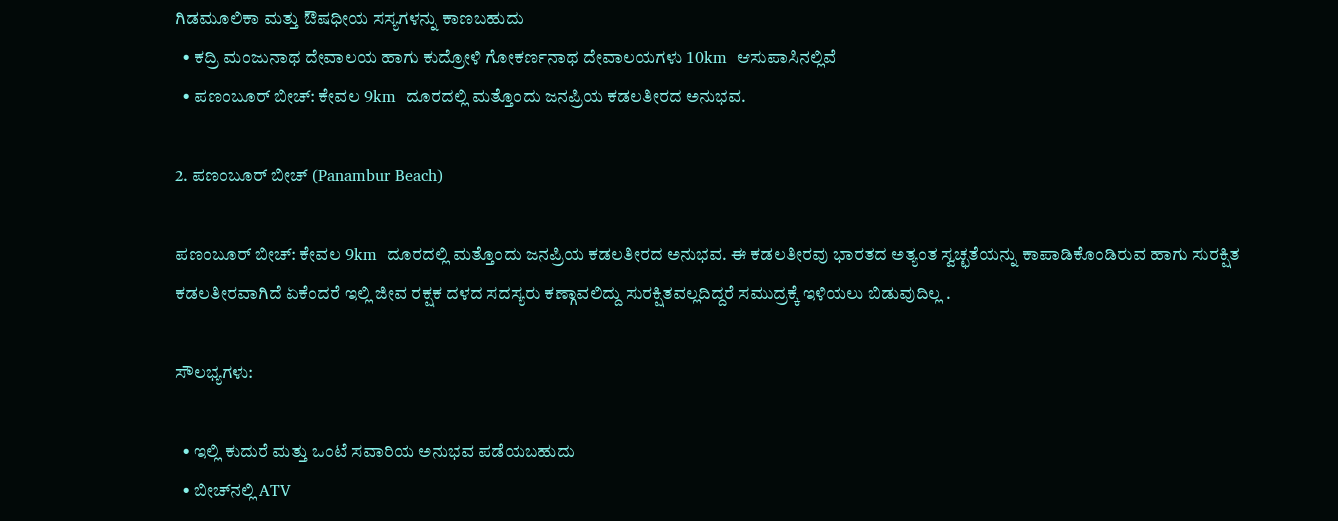ಗಿಡಮೂಲಿಕಾ ಮತ್ತು ಔಷಧೀಯ ಸಸ್ಯಗಳನ್ನು ಕಾಣಬಹುದು
  • ಕದ್ರಿ ಮಂಜುನಾಥ ದೇವಾಲಯ ಹಾಗು ಕುದ್ರೋಳಿ ಗೋಕರ್ಣನಾಥ ದೇವಾಲಯಗಳು 10km  ಆಸುಪಾಸಿನಲ್ಲಿವೆ
  • ಪಣಂಬೂರ್ ಬೀಚ್: ಕೇವಲ 9km  ದೂರದಲ್ಲಿ ಮತ್ತೊಂದು ಜನಪ್ರಿಯ ಕಡಲತೀರದ ಅನುಭವ.

2. ಪಣಂಬೂರ್ ಬೀಚ್ (Panambur Beach)

ಪಣಂಬೂರ್ ಬೀಚ್: ಕೇವಲ 9km  ದೂರದಲ್ಲಿ ಮತ್ತೊಂದು ಜನಪ್ರಿಯ ಕಡಲತೀರದ ಅನುಭವ. ಈ ಕಡಲತೀರವು ಭಾರತದ ಅತ್ಯಂತ ಸ್ವಚ್ಛತೆಯನ್ನು ಕಾಪಾಡಿಕೊಂಡಿರುವ ಹಾಗು ಸುರಕ್ಷಿತ ಕಡಲತೀರವಾಗಿದೆ ಏಕೆಂದರೆ ಇಲ್ಲಿ ಜೀವ ರಕ್ಷಕ ದಳದ ಸದಸ್ಯರು ಕಣ್ಗಾವಲಿದ್ದು ಸುರಕ್ಷಿತವಲ್ಲದಿದ್ದರೆ ಸಮುದ್ರಕ್ಕೆ ಇಳಿಯಲು ಬಿಡುವುದಿಲ್ಲ .

ಸೌಲಭ್ಯಗಳು:

  • ಇಲ್ಲಿ ಕುದುರೆ ಮತ್ತು ಒಂಟೆ ಸವಾರಿಯ ಅನುಭವ ಪಡೆಯಬಹುದು
  • ಬೀಚ್‌ನಲ್ಲಿ ATV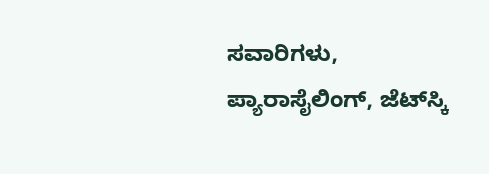ಸವಾರಿಗಳು, ಪ್ಯಾರಾಸೈಲಿಂಗ್, ಜೆಟ್‌ಸ್ಕಿ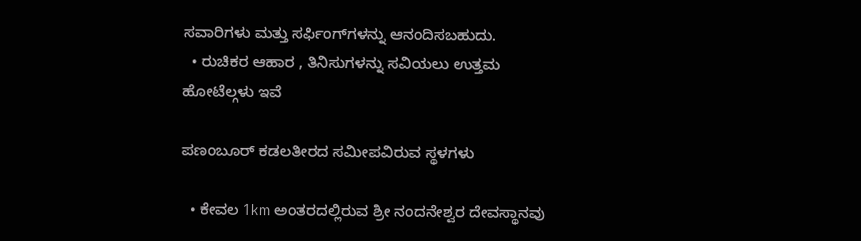ಸವಾರಿಗಳು ಮತ್ತು ಸರ್ಫಿಂಗ್‌ಗಳನ್ನು ಆನಂದಿಸಬಹುದು.
  • ರುಚಿಕರ ಆಹಾರ , ತಿನಿಸುಗಳನ್ನು ಸವಿಯಲು ಉತ್ತಮ ಹೋಟೆಲ್ಗಳು ಇವೆ

ಪಣಂಬೂರ್ ಕಡಲತೀರದ ಸಮೀಪವಿರುವ ಸ್ಥಳಗಳು

  • ಕೇವಲ 1km ಅಂತರದಲ್ಲಿರುವ ಶ್ರೀ ನಂದನೇಶ್ವರ ದೇವಸ್ಥಾನವು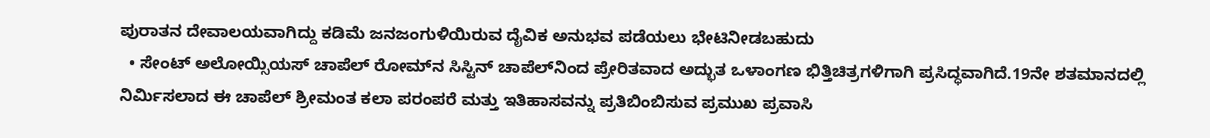ಪುರಾತನ ದೇವಾಲಯವಾಗಿದ್ದು ಕಡಿಮೆ ಜನಜಂಗುಳಿಯಿರುವ ದೈವಿಕ ಅನುಭವ ಪಡೆಯಲು ಭೇಟಿನೀಡಬಹುದು
  • ಸೇಂಟ್ ಅಲೋಯ್ಸಿಯಸ್ ಚಾಪೆಲ್ ರೋಮ್‌ನ ಸಿಸ್ಟಿನ್ ಚಾಪೆಲ್‌ನಿಂದ ಪ್ರೇರಿತವಾದ ಅದ್ಭುತ ಒಳಾಂಗಣ ಭಿತ್ತಿಚಿತ್ರಗಳಿಗಾಗಿ ಪ್ರಸಿದ್ಧವಾಗಿದೆ.19ನೇ ಶತಮಾನದಲ್ಲಿ ನಿರ್ಮಿಸಲಾದ ಈ ಚಾಪೆಲ್ ಶ್ರೀಮಂತ ಕಲಾ ಪರಂಪರೆ ಮತ್ತು ಇತಿಹಾಸವನ್ನು ಪ್ರತಿಬಿಂಬಿಸುವ ಪ್ರಮುಖ ಪ್ರವಾಸಿ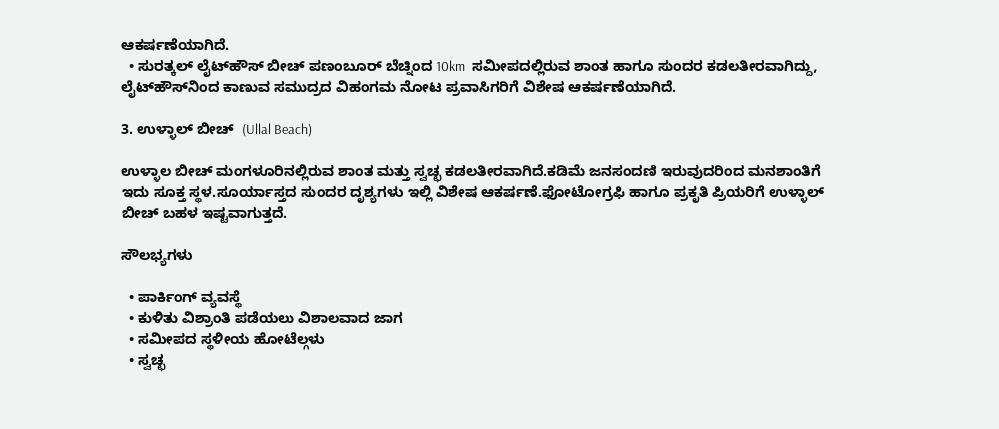ಆಕರ್ಷಣೆಯಾಗಿದೆ.
  • ಸುರತ್ಕಲ್ ಲೈಟ್‌ಹೌಸ್‌ ಬೀಚ್ ಪಣಂಬೂರ್ ಬೆಚ್ನಿಂದ 10km  ಸಮೀಪದಲ್ಲಿರುವ ಶಾಂತ ಹಾಗೂ ಸುಂದರ ಕಡಲತೀರವಾಗಿದ್ದು, ಲೈಟ್‌ಹೌಸ್‌ನಿಂದ ಕಾಣುವ ಸಮುದ್ರದ ವಿಹಂಗಮ ನೋಟ ಪ್ರವಾಸಿಗರಿಗೆ ವಿಶೇಷ ಆಕರ್ಷಣೆಯಾಗಿದೆ.

3. ಉಳ್ಳಾಲ್ ಬೀಚ್  (Ullal Beach)

ಉಳ್ಳಾಲ ಬೀಚ್ ಮಂಗಳೂರಿನಲ್ಲಿರುವ ಶಾಂತ ಮತ್ತು ಸ್ವಚ್ಛ ಕಡಲತೀರವಾಗಿದೆ.ಕಡಿಮೆ ಜನಸಂದಣಿ ಇರುವುದರಿಂದ ಮನಶಾಂತಿಗೆ ಇದು ಸೂಕ್ತ ಸ್ಥಳ.ಸೂರ್ಯಾಸ್ತದ ಸುಂದರ ದೃಶ್ಯಗಳು ಇಲ್ಲಿ ವಿಶೇಷ ಆಕರ್ಷಣೆ.ಫೋಟೋಗ್ರಫಿ ಹಾಗೂ ಪ್ರಕೃತಿ ಪ್ರಿಯರಿಗೆ ಉಳ್ಳಾಲ್ ಬೀಚ್ ಬಹಳ ಇಷ್ಟವಾಗುತ್ತದೆ.

ಸೌಲಭ್ಯಗಳು

  • ಪಾರ್ಕಿಂಗ್ ವ್ಯವಸ್ಥೆ
  • ಕುಳಿತು ವಿಶ್ರಾಂತಿ ಪಡೆಯಲು ವಿಶಾಲವಾದ ಜಾಗ
  • ಸಮೀಪದ ಸ್ಥಳೀಯ ಹೋಟೆಲ್ಗಳು
  • ಸ್ವಚ್ಛ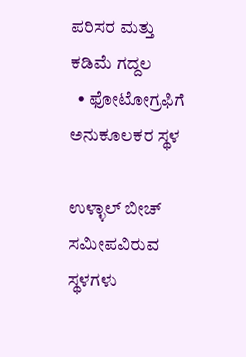ಪರಿಸರ ಮತ್ತು ಕಡಿಮೆ ಗದ್ದಲ
  • ಫೋಟೋಗ್ರಫಿಗೆ ಅನುಕೂಲಕರ ಸ್ಥಳ

ಉಳ್ಳಾಲ್ ಬೀಚ್ ಸಮೀಪವಿರುವ ಸ್ಥಳಗಳು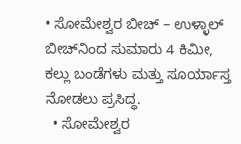• ಸೋಮೇಶ್ವರ ಬೀಚ್ – ಉಳ್ಳಾಲ್ ಬೀಚ್‌ನಿಂದ ಸುಮಾರು 4 ಕಿಮೀ, ಕಲ್ಲು ಬಂಡೆಗಳು ಮತ್ತು ಸೂರ್ಯಾಸ್ತ ನೋಡಲು ಪ್ರಸಿದ್ಧ.
  • ಸೋಮೇಶ್ವರ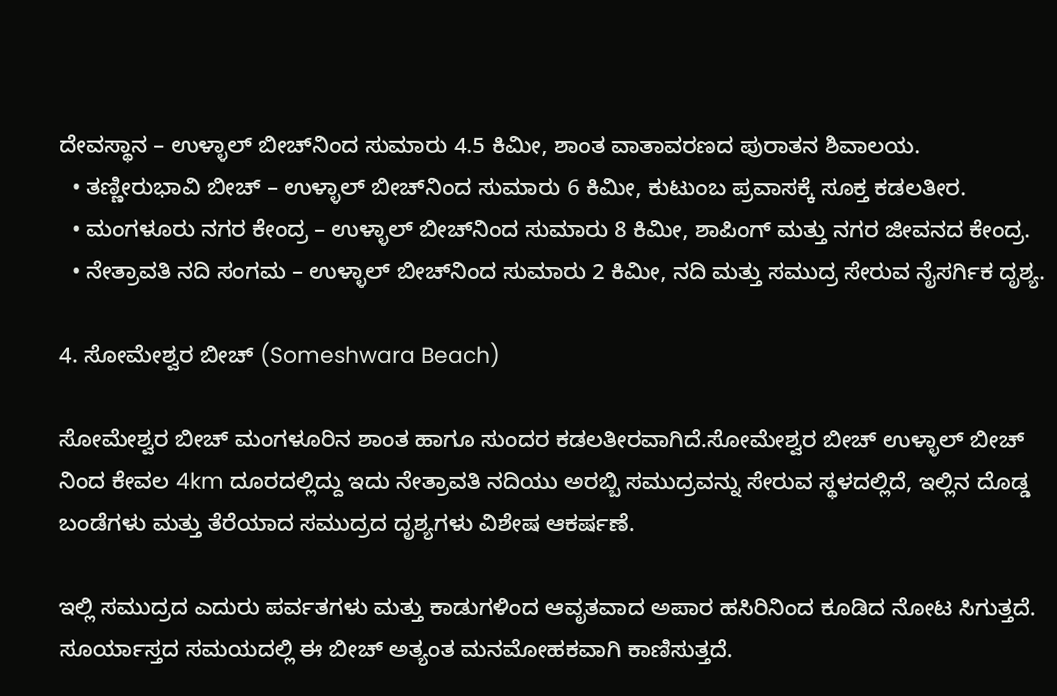ದೇವಸ್ಥಾನ – ಉಳ್ಳಾಲ್ ಬೀಚ್‌ನಿಂದ ಸುಮಾರು 4.5 ಕಿಮೀ, ಶಾಂತ ವಾತಾವರಣದ ಪುರಾತನ ಶಿವಾಲಯ.
  • ತಣ್ಣೀರುಭಾವಿ ಬೀಚ್ – ಉಳ್ಳಾಲ್ ಬೀಚ್‌ನಿಂದ ಸುಮಾರು 6 ಕಿಮೀ, ಕುಟುಂಬ ಪ್ರವಾಸಕ್ಕೆ ಸೂಕ್ತ ಕಡಲತೀರ.
  • ಮಂಗಳೂರು ನಗರ ಕೇಂದ್ರ – ಉಳ್ಳಾಲ್ ಬೀಚ್‌ನಿಂದ ಸುಮಾರು 8 ಕಿಮೀ, ಶಾಪಿಂಗ್ ಮತ್ತು ನಗರ ಜೀವನದ ಕೇಂದ್ರ.
  • ನೇತ್ರಾವತಿ ನದಿ ಸಂಗಮ – ಉಳ್ಳಾಲ್ ಬೀಚ್‌ನಿಂದ ಸುಮಾರು 2 ಕಿಮೀ, ನದಿ ಮತ್ತು ಸಮುದ್ರ ಸೇರುವ ನೈಸರ್ಗಿಕ ದೃಶ್ಯ.

4. ಸೋಮೇಶ್ವರ ಬೀಚ್ (Someshwara Beach)

ಸೋಮೇಶ್ವರ ಬೀಚ್ ಮಂಗಳೂರಿನ ಶಾಂತ ಹಾಗೂ ಸುಂದರ ಕಡಲತೀರವಾಗಿದೆ.ಸೋಮೇಶ್ವರ ಬೀಚ್ ಉಳ್ಳಾಲ್ ಬೀಚ್ ನಿಂದ ಕೇವಲ 4km ದೂರದಲ್ಲಿದ್ದು ಇದು ನೇತ್ರಾವತಿ ನದಿಯು ಅರಬ್ಬಿ ಸಮುದ್ರವನ್ನು ಸೇರುವ ಸ್ಥಳದಲ್ಲಿದೆ, ಇಲ್ಲಿನ ದೊಡ್ಡ ಬಂಡೆಗಳು ಮತ್ತು ತೆರೆಯಾದ ಸಮುದ್ರದ ದೃಶ್ಯಗಳು ವಿಶೇಷ ಆಕರ್ಷಣೆ.

ಇಲ್ಲಿ ಸಮುದ್ರದ ಎದುರು ಪರ್ವತಗಳು ಮತ್ತು ಕಾಡುಗಳಿಂದ ಆವೃತವಾದ ಅಪಾರ ಹಸಿರಿನಿಂದ ಕೂಡಿದ ನೋಟ ಸಿಗುತ್ತದೆ. ಸೂರ್ಯಾಸ್ತದ ಸಮಯದಲ್ಲಿ ಈ ಬೀಚ್ ಅತ್ಯಂತ ಮನಮೋಹಕವಾಗಿ ಕಾಣಿಸುತ್ತದೆ.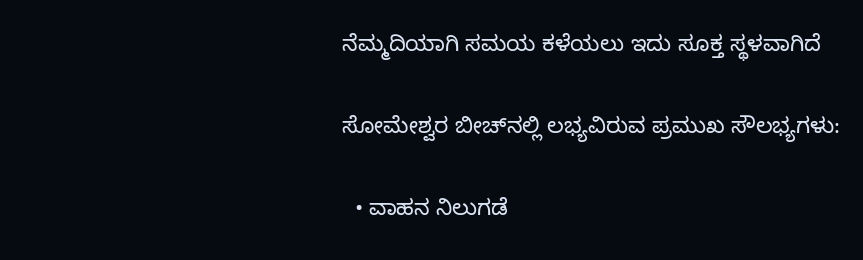ನೆಮ್ಮದಿಯಾಗಿ ಸಮಯ ಕಳೆಯಲು ಇದು ಸೂಕ್ತ ಸ್ಥಳವಾಗಿದೆ

ಸೋಮೇಶ್ವರ ಬೀಚ್‌ನಲ್ಲಿ ಲಭ್ಯವಿರುವ ಪ್ರಮುಖ ಸೌಲಭ್ಯಗಳು:

  • ವಾಹನ ನಿಲುಗಡೆ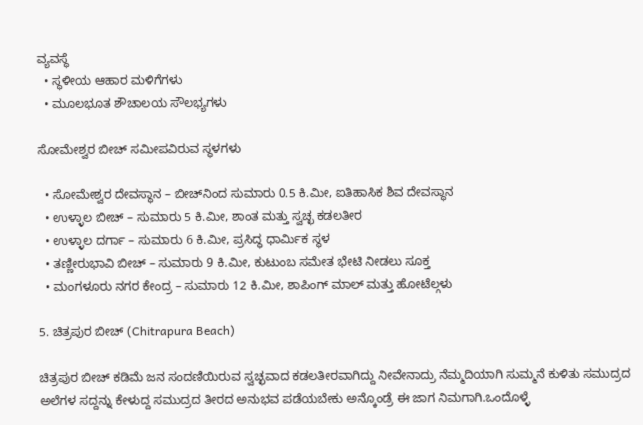ವ್ಯವಸ್ಥೆ
  • ಸ್ಥಳೀಯ ಆಹಾರ ಮಳಿಗೆಗಳು
  • ಮೂಲಭೂತ ಶೌಚಾಲಯ ಸೌಲಭ್ಯಗಳು

ಸೋಮೇಶ್ವರ ಬೀಚ್ ಸಮೀಪವಿರುವ ಸ್ಥಳಗಳು

  • ಸೋಮೇಶ್ವರ ದೇವಸ್ಥಾನ – ಬೀಚ್‌ನಿಂದ ಸುಮಾರು 0.5 ಕಿ.ಮೀ, ಐತಿಹಾಸಿಕ ಶಿವ ದೇವಸ್ಥಾನ
  • ಉಳ್ಳಾಲ ಬೀಚ್ – ಸುಮಾರು 5 ಕಿ.ಮೀ, ಶಾಂತ ಮತ್ತು ಸ್ವಚ್ಛ ಕಡಲತೀರ
  • ಉಳ್ಳಾಲ ದರ್ಗಾ – ಸುಮಾರು 6 ಕಿ.ಮೀ, ಪ್ರಸಿದ್ಧ ಧಾರ್ಮಿಕ ಸ್ಥಳ
  • ತಣ್ಣೀರುಭಾವಿ ಬೀಚ್ – ಸುಮಾರು 9 ಕಿ.ಮೀ, ಕುಟುಂಬ ಸಮೇತ ಭೇಟಿ ನೀಡಲು ಸೂಕ್ತ
  • ಮಂಗಳೂರು ನಗರ ಕೇಂದ್ರ – ಸುಮಾರು 12 ಕಿ.ಮೀ, ಶಾಪಿಂಗ್ ಮಾಲ್ ಮತ್ತು ಹೋಟೆಲ್ಗಳು

5. ಚಿತ್ರಪುರ ಬೀಚ್ (Chitrapura Beach)

ಚಿತ್ರಪುರ ಬೀಚ್ ಕಡಿಮೆ ಜನ ಸಂದಣಿಯಿರುವ ಸ್ವಚ್ಛವಾದ ಕಡಲತೀರವಾಗಿದ್ದು ನೀವೇನಾದ್ರು ನೆಮ್ಮದಿಯಾಗಿ ಸುಮ್ಮನೆ ಕುಳಿತು ಸಮುದ್ರದ ಅಲೆಗಳ ಸದ್ದನ್ನು ಕೇಳುದ್ದ ಸಮುದ್ರದ ತೀರದ ಅನುಭವ ಪಡೆಯಬೇಕು ಅನ್ಕೊಂಡ್ರೆ ಈ ಜಾಗ ನಿಮಗಾಗಿ.ಒಂದೊಳ್ಳೆ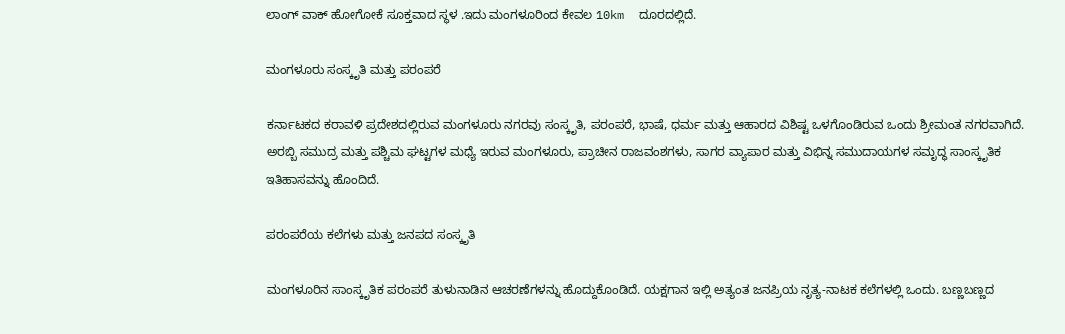ಲಾಂಗ್ ವಾಕ್ ಹೋಗೋಕೆ ಸೂಕ್ತವಾದ ಸ್ಥಳ .ಇದು ಮಂಗಳೂರಿಂದ ಕೇವಲ 10km  ದೂರದಲ್ಲಿದೆ.

ಮಂಗಳೂರು ಸಂಸ್ಕೃತಿ ಮತ್ತು ಪರಂಪರೆ

ಕರ್ನಾಟಕದ ಕರಾವಳಿ ಪ್ರದೇಶದಲ್ಲಿರುವ ಮಂಗಳೂರು ನಗರವು ಸಂಸ್ಕೃತಿ, ಪರಂಪರೆ, ಭಾಷೆ, ಧರ್ಮ ಮತ್ತು ಆಹಾರದ ವಿಶಿಷ್ಟ ಒಳಗೊಂಡಿರುವ ಒಂದು ಶ್ರೀಮಂತ ನಗರವಾಗಿದೆ. ಅರಬ್ಬಿ ಸಮುದ್ರ ಮತ್ತು ಪಶ್ಚಿಮ ಘಟ್ಟಗಳ ಮಧ್ಯೆ ಇರುವ ಮಂಗಳೂರು, ಪ್ರಾಚೀನ ರಾಜವಂಶಗಳು, ಸಾಗರ ವ್ಯಾಪಾರ ಮತ್ತು ವಿಭಿನ್ನ ಸಮುದಾಯಗಳ ಸಮೃದ್ಧ ಸಾಂಸ್ಕೃತಿಕ ಇತಿಹಾಸವನ್ನು ಹೊಂದಿದೆ.

ಪರಂಪರೆಯ ಕಲೆಗಳು ಮತ್ತು ಜನಪದ ಸಂಸ್ಕೃತಿ

ಮಂಗಳೂರಿನ ಸಾಂಸ್ಕೃತಿಕ ಪರಂಪರೆ ತುಳುನಾಡಿನ ಆಚರಣೆಗಳನ್ನು ಹೊದ್ದುಕೊಂಡಿದೆ. ಯಕ್ಷಗಾನ ಇಲ್ಲಿ ಅತ್ಯಂತ ಜನಪ್ರಿಯ ನೃತ್ಯ-ನಾಟಕ ಕಲೆಗಳಲ್ಲಿ ಒಂದು. ಬಣ್ಣಬಣ್ಣದ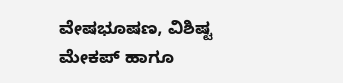ವೇಷಭೂಷಣ, ವಿಶಿಷ್ಟ ಮೇಕಪ್ ಹಾಗೂ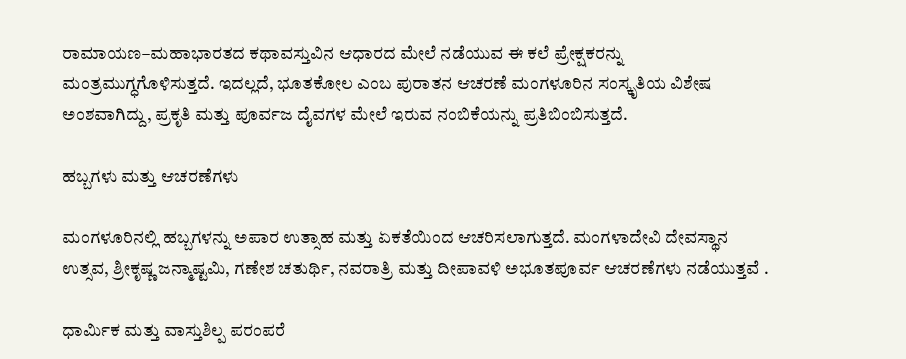ರಾಮಾಯಣ–ಮಹಾಭಾರತದ ಕಥಾವಸ್ತುವಿನ ಆಧಾರದ ಮೇಲೆ ನಡೆಯುವ ಈ ಕಲೆ ಪ್ರೇಕ್ಷಕರನ್ನು ಮಂತ್ರಮುಗ್ಧಗೊಳಿಸುತ್ತದೆ. ಇದಲ್ಲದೆ, ಭೂತಕೋಲ ಎಂಬ ಪುರಾತನ ಆಚರಣೆ ಮಂಗಳೂರಿನ ಸಂಸ್ಕೃತಿಯ ವಿಶೇಷ ಅಂಶವಾಗಿದ್ದು, ಪ್ರಕೃತಿ ಮತ್ತು ಪೂರ್ವಜ ದೈವಗಳ ಮೇಲೆ ಇರುವ ನಂಬಿಕೆಯನ್ನು ಪ್ರತಿಬಿಂಬಿಸುತ್ತದೆ.

ಹಬ್ಬಗಳು ಮತ್ತು ಆಚರಣೆಗಳು

ಮಂಗಳೂರಿನಲ್ಲಿ ಹಬ್ಬಗಳನ್ನು ಅಪಾರ ಉತ್ಸಾಹ ಮತ್ತು ಏಕತೆಯಿಂದ ಆಚರಿಸಲಾಗುತ್ತದೆ. ಮಂಗಳಾದೇವಿ ದೇವಸ್ಥಾನ ಉತ್ಸವ, ಶ್ರೀಕೃಷ್ಣ ಜನ್ಮಾಷ್ಟಮಿ, ಗಣೇಶ ಚತುರ್ಥಿ, ನವರಾತ್ರಿ ಮತ್ತು ದೀಪಾವಳಿ ಅಭೂತಪೂರ್ವ ಆಚರಣೆಗಳು ನಡೆಯುತ್ತವೆ .

ಧಾರ್ಮಿಕ ಮತ್ತು ವಾಸ್ತುಶಿಲ್ಪ ಪರಂಪರೆ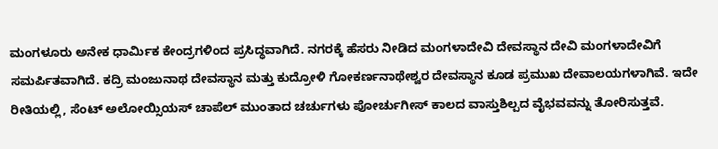ಮಂಗಳೂರು ಅನೇಕ ಧಾರ್ಮಿಕ ಕೇಂದ್ರಗಳಿಂದ ಪ್ರಸಿದ್ಧವಾಗಿದೆ. ನಗರಕ್ಕೆ ಹೆಸರು ನೀಡಿದ ಮಂಗಳಾದೇವಿ ದೇವಸ್ಥಾನ ದೇವಿ ಮಂಗಳಾದೇವಿಗೆ ಸಮರ್ಪಿತವಾಗಿದೆ. ಕದ್ರಿ ಮಂಜುನಾಥ ದೇವಸ್ಥಾನ ಮತ್ತು ಕುದ್ರೋಳಿ ಗೋಕರ್ಣನಾಥೇಶ್ವರ ದೇವಸ್ಥಾನ ಕೂಡ ಪ್ರಮುಖ ದೇವಾಲಯಗಳಾಗಿವೆ. ಇದೇ ರೀತಿಯಲ್ಲಿ, ಸೆಂಟ್ ಅಲೋಯ್ಸಿಯಸ್ ಚಾಪೆಲ್ ಮುಂತಾದ ಚರ್ಚುಗಳು ಪೋರ್ಚುಗೀಸ್ ಕಾಲದ ವಾಸ್ತುಶಿಲ್ಪದ ವೈಭವವನ್ನು ತೋರಿಸುತ್ತವೆ.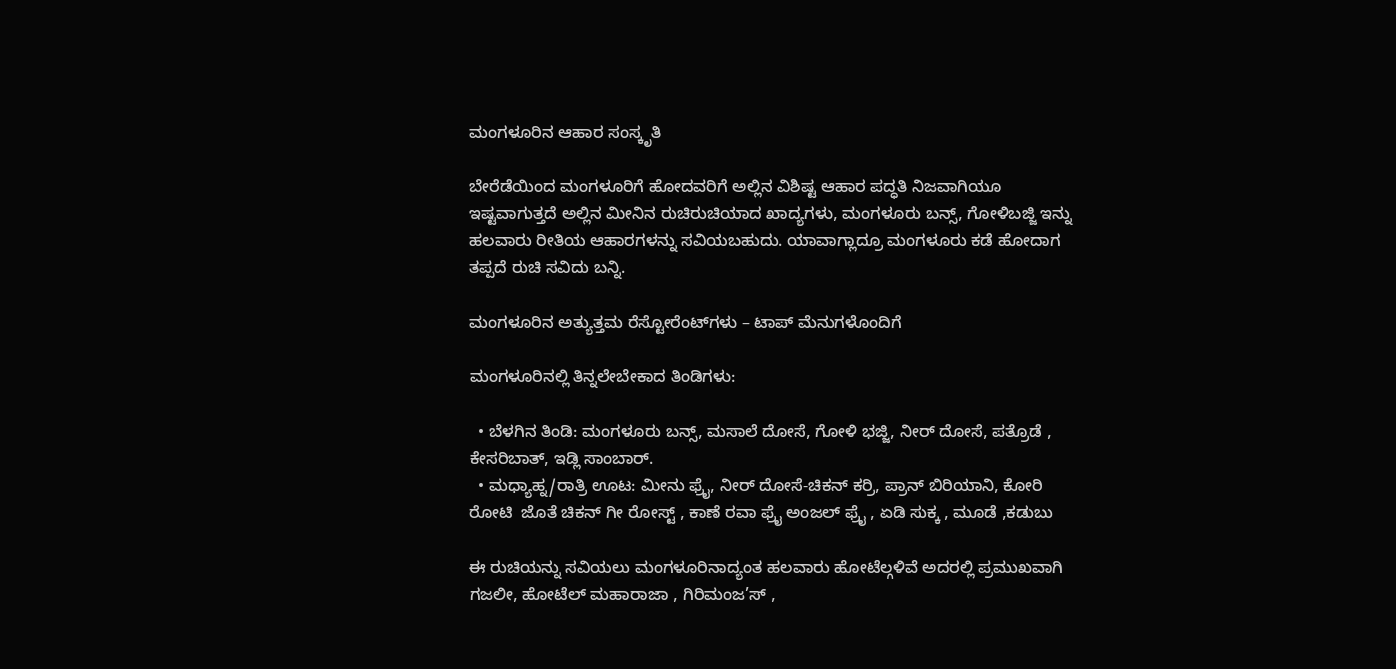ಮಂಗಳೂರಿನ ಆಹಾರ ಸಂಸ್ಕೃತಿ

ಬೇರೆಡೆಯಿಂದ ಮಂಗಳೂರಿಗೆ ಹೋದವರಿಗೆ ಅಲ್ಲಿನ ವಿಶಿಷ್ಟ ಆಹಾರ ಪದ್ಧತಿ ನಿಜವಾಗಿಯೂ ಇಷ್ಟವಾಗುತ್ತದೆ ಅಲ್ಲಿನ ಮೀನಿನ ರುಚಿರುಚಿಯಾದ ಖಾದ್ಯಗಳು, ಮಂಗಳೂರು ಬನ್ಸ್, ಗೋಳಿಬಜ್ಜಿ ಇನ್ನು ಹಲವಾರು ರೀತಿಯ ಆಹಾರಗಳನ್ನು ಸವಿಯಬಹುದು. ಯಾವಾಗ್ಲಾದ್ರೂ ಮಂಗಳೂರು ಕಡೆ ಹೋದಾಗ ತಪ್ಪದೆ ರುಚಿ ಸವಿದು ಬನ್ನಿ.

ಮಂಗಳೂರಿನ ಅತ್ಯುತ್ತಮ ರೆಸ್ಟೋರೆಂಟ್‌ಗಳು – ಟಾಪ್ ಮೆನುಗಳೊಂದಿಗೆ

ಮಂಗಳೂರಿನಲ್ಲಿ ತಿನ್ನಲೇಬೇಕಾದ ತಿಂಡಿಗಳು:

  • ಬೆಳಗಿನ ತಿಂಡಿ: ಮಂಗಳೂರು ಬನ್ಸ್, ಮಸಾಲೆ ದೋಸೆ, ಗೋಳಿ ಭಜ್ಜಿ, ನೀರ್ ದೋಸೆ, ಪತ್ರೊಡೆ , ಕೇಸರಿಬಾತ್, ಇಡ್ಲಿ ಸಾಂಬಾರ್.
  • ಮಧ್ಯಾಹ್ನ/ರಾತ್ರಿ ಊಟ: ಮೀನು ಫ್ರೈ, ನೀರ್ ದೋಸೆ-ಚಿಕನ್ ಕರ್ರಿ, ಪ್ರಾನ್ ಬಿರಿಯಾನಿ, ಕೋರಿ ರೋಟಿ  ಜೊತೆ ಚಿಕನ್ ಗೀ ರೋಸ್ಟ್ , ಕಾಣೆ ರವಾ ಫ್ರೈ ಅಂಜಲ್ ಫ್ರೈ , ಏಡಿ ಸುಕ್ಕ , ಮೂಡೆ ,ಕಡುಬು

ಈ ರುಚಿಯನ್ನು ಸವಿಯಲು ಮಂಗಳೂರಿನಾದ್ಯಂತ ಹಲವಾರು ಹೋಟೆಲ್ಗಳಿವೆ ಅದರಲ್ಲಿ ಪ್ರಮುಖವಾಗಿ  ಗಜಲೀ, ಹೋಟೆಲ್ ಮಹಾರಾಜಾ , ಗಿರಿಮಂಜ’ಸ್ ,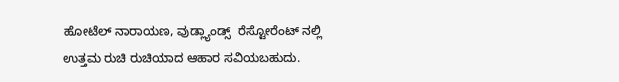ಹೋಟೆಲ್ ನಾರಾಯಣ, ವುಡ್ಲ್ಯಾಂಡ್ಸ್  ರೆಸ್ಟೋರೆಂಟ್ ನಲ್ಲಿ ಉತ್ತಮ ರುಚಿ ರುಚಿಯಾದ ಆಹಾರ ಸವಿಯಬಹುದು.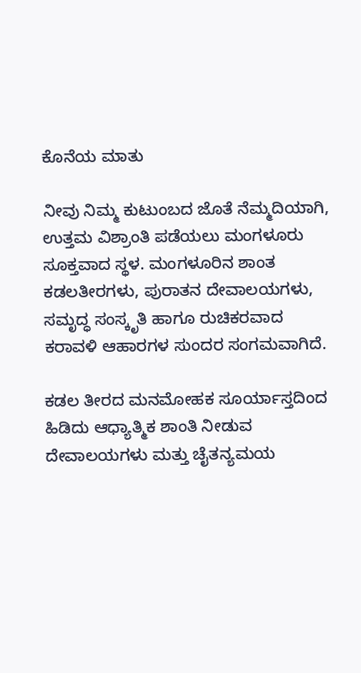ಕೊನೆಯ ಮಾತು

ನೀವು ನಿಮ್ಮ ಕುಟುಂಬದ ಜೊತೆ ನೆಮ್ಮದಿಯಾಗಿ, ಉತ್ತಮ ವಿಶ್ರಾಂತಿ ಪಡೆಯಲು ಮಂಗಳೂರು ಸೂಕ್ತವಾದ ಸ್ಥಳ. ಮಂಗಳೂರಿನ ಶಾಂತ ಕಡಲತೀರಗಳು, ಪುರಾತನ ದೇವಾಲಯಗಳು, ಸಮೃದ್ಧ ಸಂಸ್ಕೃತಿ ಹಾಗೂ ರುಚಿಕರವಾದ ಕರಾವಳಿ ಆಹಾರಗಳ ಸುಂದರ ಸಂಗಮವಾಗಿದೆ.

ಕಡಲ ತೀರದ ಮನಮೋಹಕ ಸೂರ್ಯಾಸ್ತದಿಂದ ಹಿಡಿದು ಆಧ್ಯಾತ್ಮಿಕ ಶಾಂತಿ ನೀಡುವ ದೇವಾಲಯಗಳು ಮತ್ತು ಚೈತನ್ಯಮಯ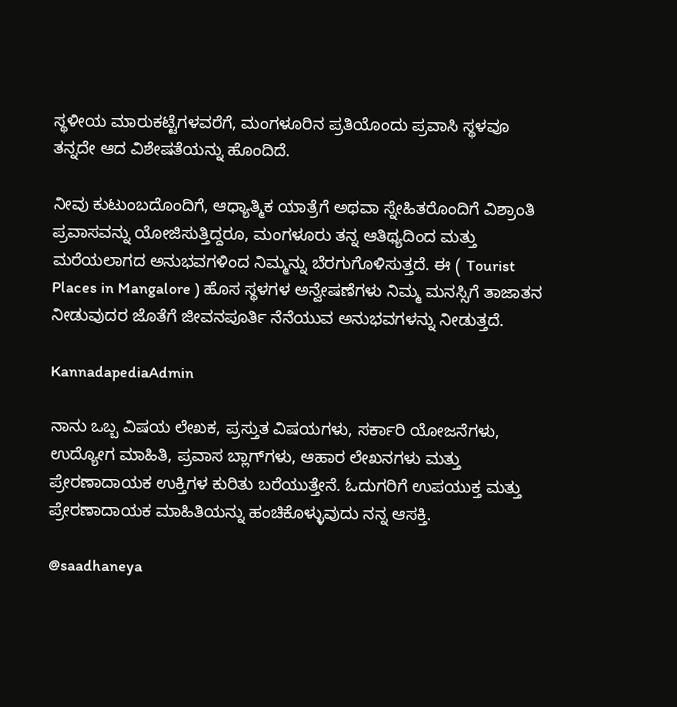ಸ್ಥಳೀಯ ಮಾರುಕಟ್ಟೆಗಳವರೆಗೆ, ಮಂಗಳೂರಿನ ಪ್ರತಿಯೊಂದು ಪ್ರವಾಸಿ ಸ್ಥಳವೂ ತನ್ನದೇ ಆದ ವಿಶೇಷತೆಯನ್ನು ಹೊಂದಿದೆ.

ನೀವು ಕುಟುಂಬದೊಂದಿಗೆ, ಆಧ್ಯಾತ್ಮಿಕ ಯಾತ್ರೆಗೆ ಅಥವಾ ಸ್ನೇಹಿತರೊಂದಿಗೆ ವಿಶ್ರಾಂತಿ ಪ್ರವಾಸವನ್ನು ಯೋಜಿಸುತ್ತಿದ್ದರೂ, ಮಂಗಳೂರು ತನ್ನ ಆತಿಥ್ಯದಿಂದ ಮತ್ತು ಮರೆಯಲಾಗದ ಅನುಭವಗಳಿಂದ ನಿಮ್ಮನ್ನು ಬೆರಗುಗೊಳಿಸುತ್ತದೆ. ಈ ( Tourist Places in Mangalore ) ಹೊಸ ಸ್ಥಳಗಳ ಅನ್ವೇಷಣೆಗಳು ನಿಮ್ಮ ಮನಸ್ಸಿಗೆ ತಾಜಾತನ ನೀಡುವುದರ ಜೊತೆಗೆ ಜೀವನಪೂರ್ತಿ ನೆನೆಯುವ ಅನುಭವಗಳನ್ನು ನೀಡುತ್ತದೆ.

KannadapediaAdmin

ನಾನು ಒಬ್ಬ ವಿಷಯ ಲೇಖಕ, ಪ್ರಸ್ತುತ ವಿಷಯಗಳು, ಸರ್ಕಾರಿ ಯೋಜನೆಗಳು, ಉದ್ಯೋಗ ಮಾಹಿತಿ, ಪ್ರವಾಸ ಬ್ಲಾಗ್‌ಗಳು, ಆಹಾರ ಲೇಖನಗಳು ಮತ್ತು ಪ್ರೇರಣಾದಾಯಕ ಉಕ್ತಿಗಳ ಕುರಿತು ಬರೆಯುತ್ತೇನೆ. ಓದುಗರಿಗೆ ಉಪಯುಕ್ತ ಮತ್ತು ಪ್ರೇರಣಾದಾಯಕ ಮಾಹಿತಿಯನ್ನು ಹಂಚಿಕೊಳ್ಳುವುದು ನನ್ನ ಆಸಕ್ತಿ.

@saadhaneya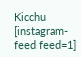Kicchu
[instagram-feed feed=1]